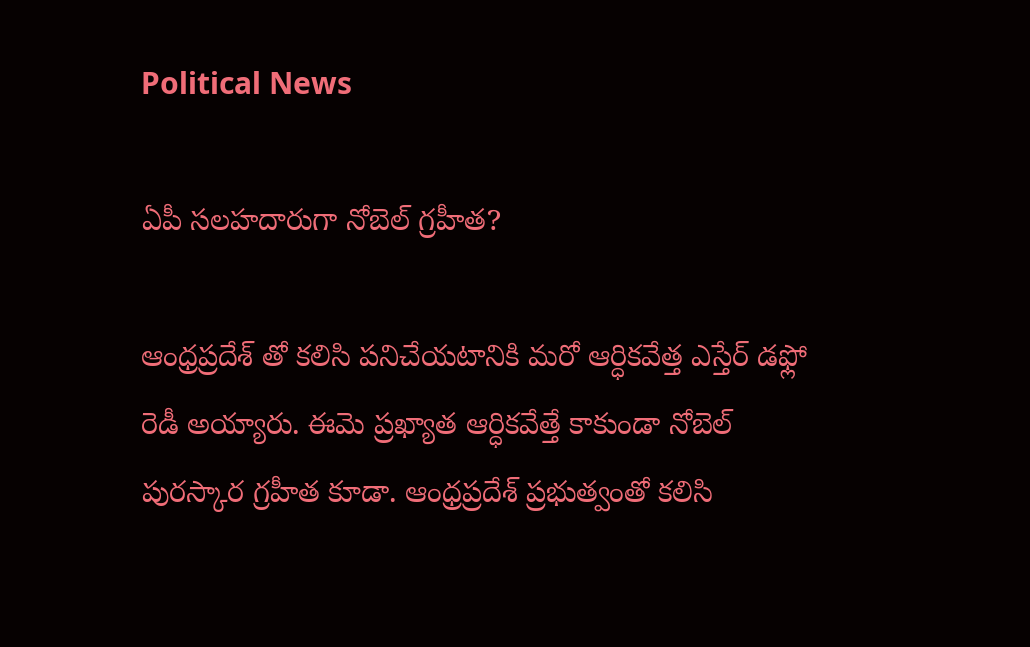Political News

ఏపీ సలహదారుగా నోబెల్ గ్రహీత?

ఆంధ్రప్రదేశ్ తో కలిసి పనిచేయటానికి మరో ఆర్ధికవేత్త ఎస్తేర్ డఫ్లో రెడీ అయ్యారు. ఈమె ప్రఖ్యాత ఆర్ధికవేత్తే కాకుండా నోబెల్ పురస్కార గ్రహీత కూడా. ఆంధ్రప్రదేశ్ ప్రభుత్వంతో కలిసి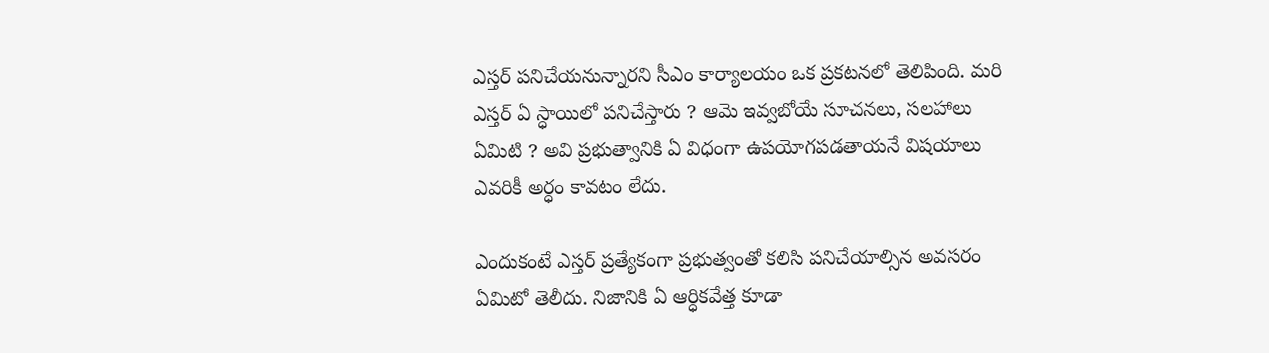ఎస్తర్ పనిచేయనున్నారని సీఎం కార్యాలయం ఒక ప్రకటనలో తెలిపింది. మరి ఎస్తర్ ఏ స్ధాయిలో పనిచేస్తారు ? ఆమె ఇవ్వబోయే సూచనలు, సలహాలు ఏమిటి ? అవి ప్రభుత్వానికి ఏ విధంగా ఉపయోగపడతాయనే విషయాలు ఎవరికీ అర్ధం కావటం లేదు.

ఎందుకంటే ఎస్తర్ ప్రత్యేకంగా ప్రభుత్వంతో కలిసి పనిచేయాల్సిన అవసరం ఏమిటో తెలీదు. నిజానికి ఏ ఆర్ధికవేత్త కూడా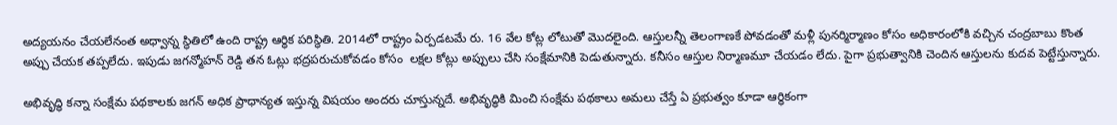అద్యయనం చేయలేనంత అధ్వాన్న స్థితిలో ఉంది రాష్ట్ర ఆర్ధిక పరిస్ధితి. 2014లో రాష్ట్రం ఏర్పడటమే రు. 16 వేల కోట్ల లోటుతో మొదలైంది. ఆస్తులన్నీ తెలంగాణకే పోవడంతో మళ్లీ పునర్మిర్మాణం కోసం అధికారంలోకి వచ్చిన చంద్రబాబు కొంత అప్పు చేయక తప్పలేదు. ఇపుడు జగన్మోహన్ రెడ్డి తన ఓట్లు భద్రపరుచుకోవడం కోసం  లక్షల కోట్లు అప్పులు చేసి సంక్షేమానికి పెడుతున్నారు. కనీసం ఆస్తుల నిర్మాణమూ చేయడం లేదు. పైగా ప్రభుత్వానికి చెందిన ఆస్తులను కుదవ పెట్టేస్తున్నారు.

అభివృద్ధి కన్నా సంక్షేమ పథకాలకు జగన్ అధిక ప్రాధాన్యత ఇస్తున్న విషయం అందరు చూస్తున్నదే. అభివృద్ధికి మించి సంక్షేమ పథకాలు అమలు చేస్తే ఏ ప్రభుత్వం కూడా ఆర్ధికంగా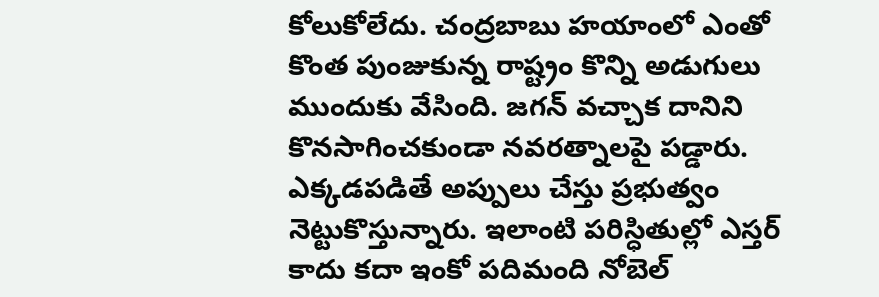కోలుకోలేదు. చంద్రబాబు హయాంలో ఎంతో కొంత పుంజుకున్న రాష్ట్రం కొన్ని అడుగులు ముందుకు వేసింది. జగన్ వచ్చాక దానిని కొనసాగించకుండా నవరత్నాలపై పడ్డారు.  ఎక్కడపడితే అప్పులు చేస్తు ప్రభుత్వం నెట్టుకొస్తున్నారు. ఇలాంటి పరిస్ధితుల్లో ఎస్తర్ కాదు కదా ఇంకో పదిమంది నోబెల్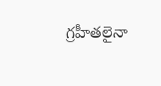గ్రహీతలైనా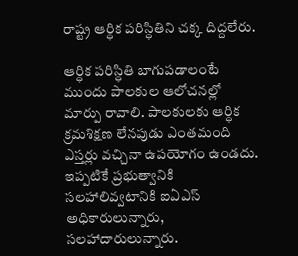రాష్ట్ర ఆర్ధిక పరిస్ధితిని చక్క దిద్దలేరు.

ఆర్ధిక పరిస్ధితి బాగుపడాలంటే ముందు పాలకుల ఆలోచనల్లో మార్పు రావాలి. పాలకులకు ఆర్ధిక క్రమశిక్షణ లేనపుడు ఎంతమంది ఎస్తర్లు వచ్చినా ఉపయోగం ఉండదు. ఇప్పటికే ప్రభుత్వానికి సలహాలివ్వటానికి ఐఏఎస్ అధికారులున్నారు, సలహాదారులున్నారు.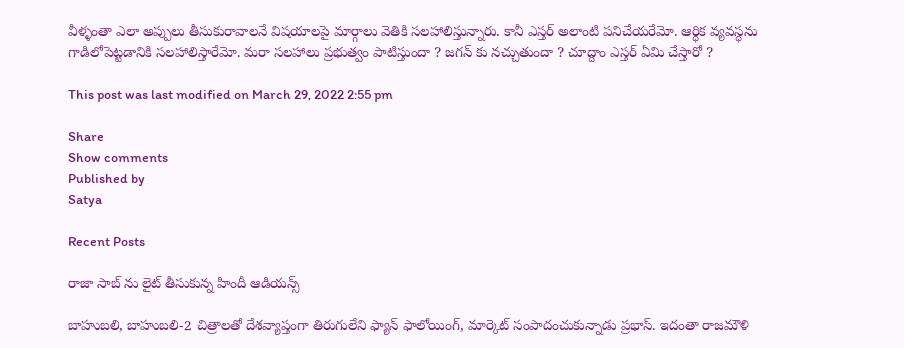వీళ్ళంతా ఎలా అప్పులు తీసుకురావాలనే విషయాలపై మార్గాలు వెతికి సలహాలిస్తున్నారు. కానీ ఎస్తర్ అలాంటి పనిచేయరేమో. ఆర్ధిక వ్యవస్ధను గాడిలోపెట్టడానికి సలహాలిస్తారేమో. మరా సలహాలు ప్రభుత్వం పాటిస్తుందా ? జగన్ కు నచ్చుతుందా ? చూద్దాం ఎస్తర్ ఏమి చేస్తారో ?

This post was last modified on March 29, 2022 2:55 pm

Share
Show comments
Published by
Satya

Recent Posts

రాజా సాబ్ ను లైట్ తీసుకున్న‌ హిందీ ఆడియ‌న్స్

బాహుబ‌లి, బాహుబ‌లి-2 చిత్రాల‌తో దేశ‌వ్యాప్తంగా తిరుగులేని ఫ్యాన్ ఫాలోయింగ్, మార్కెట్ సంపాదంచుకున్నాడు ప్ర‌భాస్. ఇదంతా రాజ‌మౌళి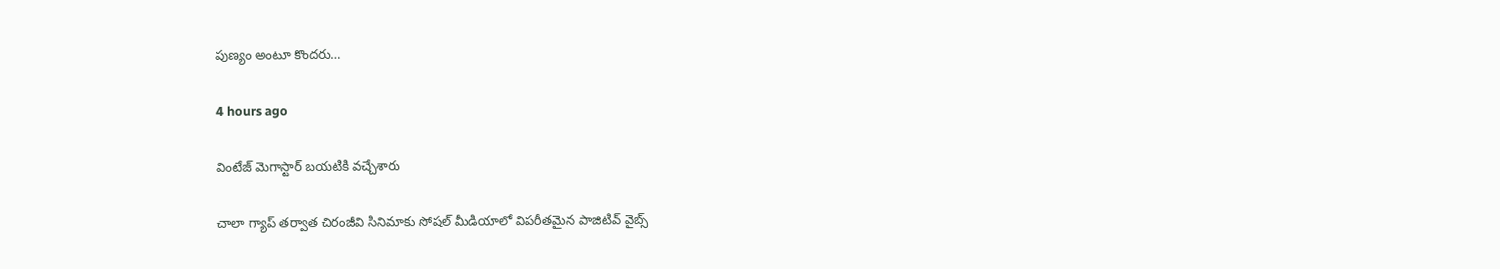పుణ్యం అంటూ కొంద‌రు…

4 hours ago

వింటేజ్ మెగాస్టార్ బయటికి వచ్చేశారు

చాలా గ్యాప్ తర్వాత చిరంజీవి సినిమాకు సోషల్ మీడియాలో విపరీతమైన పాజిటివ్ వైబ్స్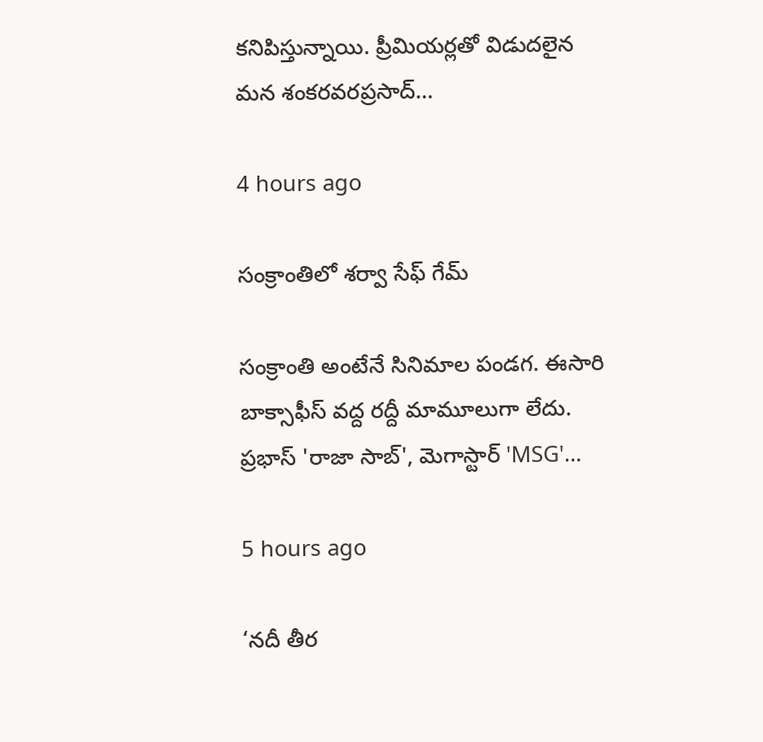కనిపిస్తున్నాయి. ప్రీమియర్లతో విడుదలైన మన శంకరవరప్రసాద్…

4 hours ago

సంక్రాంతిలో శర్వా సేఫ్ గేమ్

సంక్రాంతి అంటేనే సినిమాల పండగ. ఈసారి బాక్సాఫీస్ వద్ద రద్దీ మామూలుగా లేదు. ప్రభాస్ 'రాజా సాబ్', మెగాస్టార్ 'MSG'…

5 hours ago

‘నదీ తీర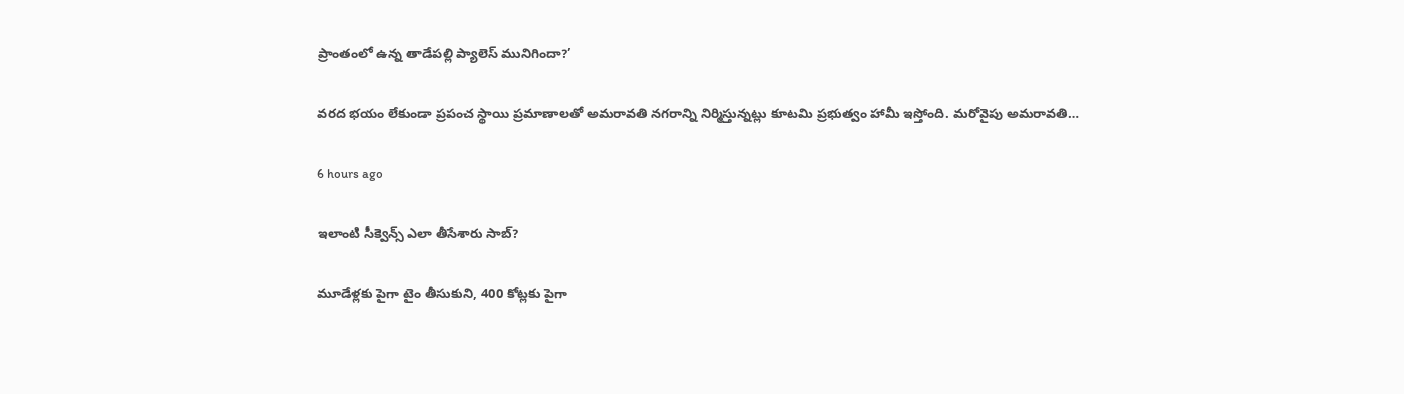ప్రాంతంలో ఉన్న తాడేపల్లి ప్యాలెస్ మునిగిందా?’

వరద భయం లేకుండా ప్రపంచ స్థాయి ప్రమాణాలతో అమరావతి నగరాన్ని నిర్మిస్తున్నట్లు కూటమి ప్రభుత్వం హామీ ఇస్తోంది. మరోవైపు అమరావతి…

6 hours ago

ఇలాంటి సీక్వెన్స్ ఎలా తీసేశారు సాబ్‌?

మూడేళ్ల‌కు పైగా టైం తీసుకుని, 400 కోట్ల‌కు పైగా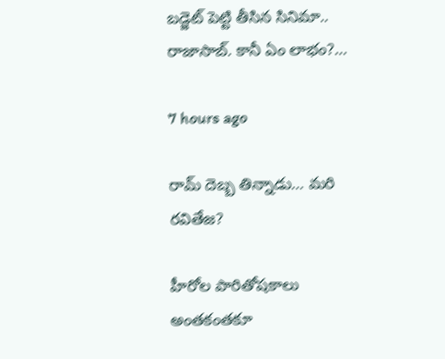బ‌డ్జెట్ పెట్టి తీసిన సినిమా.. రాజాసాబ్. కానీ ఏం లాభం?…

7 hours ago

రామ్ దెబ్బ తిన్నాడు… మరి రవితేజ?

హీరోల పారితోషకాలు అంతకంతకూ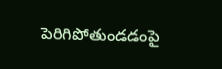పెరిగిపోతుండడంపై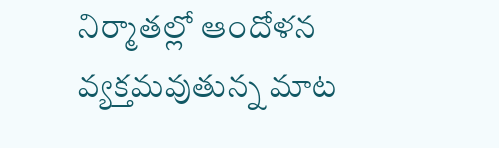నిర్మాతల్లో ఆందోళన వ్యక్తమవుతున్న మాట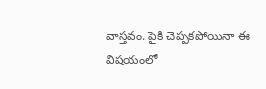వాస్తవం. పైకి చెప్పకపోయినా ఈ విషయంలో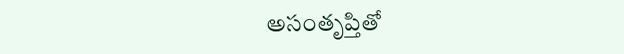అసంతృప్తితో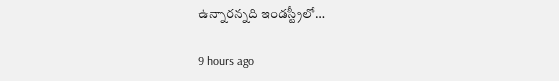ఉన్నారన్నది ఇండస్ట్రీలో…

9 hours ago